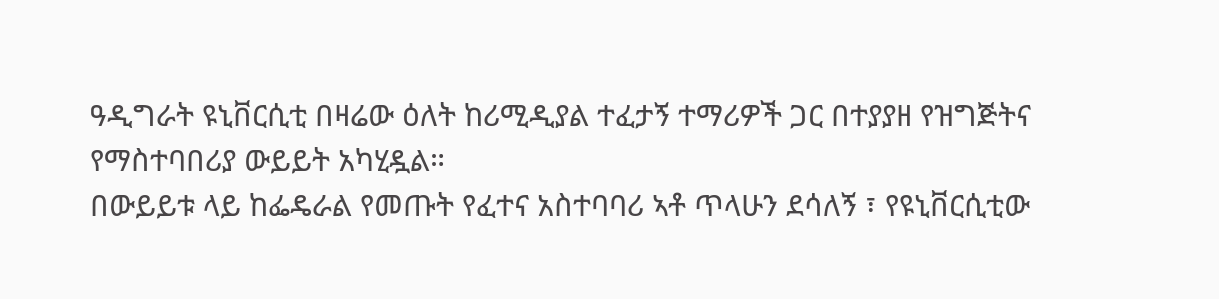ዓዲግራት ዩኒቨርሲቲ በዛሬው ዕለት ከሪሚዲያል ተፈታኝ ተማሪዎች ጋር በተያያዘ የዝግጅትና የማስተባበሪያ ውይይት አካሂዷል።
በውይይቱ ላይ ከፌዴራል የመጡት የፈተና አስተባባሪ ኣቶ ጥላሁን ደሳለኝ ፣ የዩኒቨርሲቲው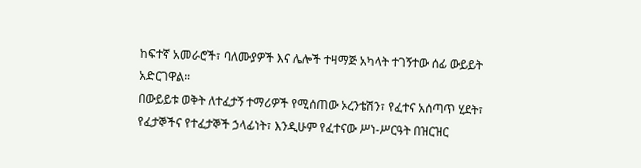ከፍተኛ አመራሮች፣ ባለሙያዎች እና ሌሎች ተዛማጅ አካላት ተገኝተው ሰፊ ውይይት አድርገዋል።
በውይይቱ ወቅት ለተፈታኝ ተማሪዎች የሚሰጠው ኦረንቴሽን፣ የፈተና አሰጣጥ ሂደት፣ የፈታኞችና የተፈታኞች ኃላፊነት፣ እንዲሁም የፈተናው ሥነ-ሥርዓት በዝርዝር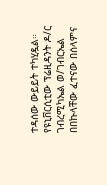ተዳሰው ውይይት ተካሂዷል።
የዩኒቨርሲቲው ፕሬዚዳንት ዶ/ር ገብረሚካኤል ወ/ገብርኤል በበኩላቸው ፈተናው በሰላምና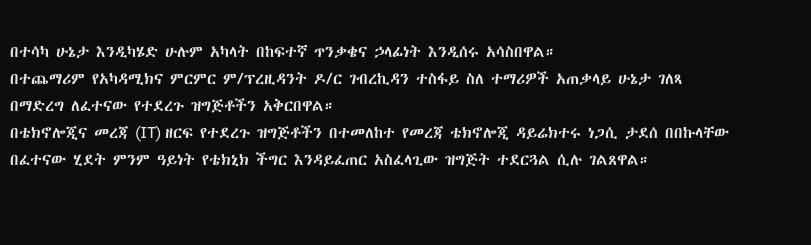በተሳካ ሁኔታ እንዲካሄድ ሁሉም አካላት በከፍተኛ ጥንቃቄና ኃላፊነት እንዲሰሩ አሳስበዋል።
በተጨማሪም የአካዳሚክና ምርምር ም/ፕረዚዳንት ዶ/ር ገብረኪዳን ተስፋይ ስለ ተማሪዎች አጠቃላይ ሁኔታ ገለጻ በማድረግ ለፈተናው የተደረጉ ዝግጅቶችን አቅርበዋል።
በቴክኖሎጂና መረጃ (IT) ዘርፍ የተደረጉ ዝግጅቶችን በተመለከተ የመረጃ ቴክኖሎጂ ዳይሬክተሩ ነጋሲ ታደሰ በበኩላቸው በፈተናው ሂደት ምንም ዓይነት የቴክኒክ ችግር እንዳይፈጠር አስፈላጊው ዝግጅት ተደርጓል ሲሉ ገልጸዋል።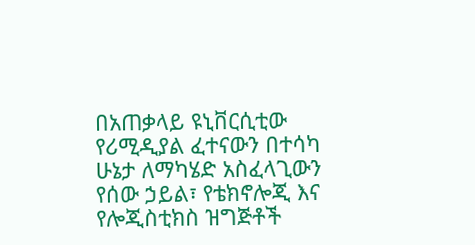በአጠቃላይ ዩኒቨርሲቲው የሪሚዲያል ፈተናውን በተሳካ ሁኔታ ለማካሄድ አስፈላጊውን የሰው ኃይል፣ የቴክኖሎጂ እና የሎጂስቲክስ ዝግጅቶች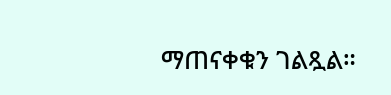ማጠናቀቁን ገልጿል።